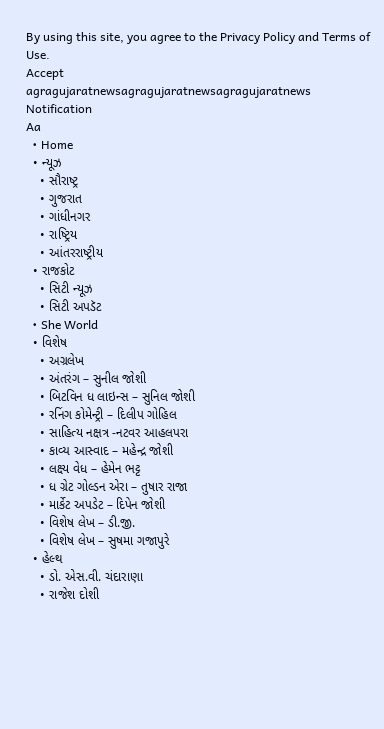By using this site, you agree to the Privacy Policy and Terms of Use.
Accept
agragujaratnewsagragujaratnewsagragujaratnews
Notification
Aa
  • Home
  • ન્યૂઝ
    • સૌરાષ્ટ્ર
    • ગુજરાત
    • ગાંધીનગર
    • રાષ્ટ્રિય
    • આંતરરાષ્ટ્રીય
  • રાજકોટ
    • સિટી ન્યૂઝ
    • સિટી અપડૅટ
  • She World
  • વિશેષ
    • અગ્રલેખ
    • અંતરંગ – સુનીલ જોશી
    • બિટવિન ધ લાઇન્સ – સુનિલ જોશી
    • રનિંગ કોમેન્ટ્રી – દિલીપ ગોહિલ
    • સાહિત્ય નક્ષત્ર -નટવર આહલપરા
    • કાવ્ય આસ્વાદ – મહેન્દ્ર જોશી
    • લક્ષ્ય વેધ – હેમેન ભટ્ટ
    • ધ ગ્રેટ ગોલ્ડન એરા – તુષાર રાજા
    • માર્કેટ અપડેટ – દિપેન જોશી
    • વિશેષ લેખ – ડી.જી.
    • વિશેષ લેખ – સુષમા ગજાપુરે
  • હેલ્થ
    • ડો. એસ.વી. ચંદારાણા
    • રાજેશ દોશી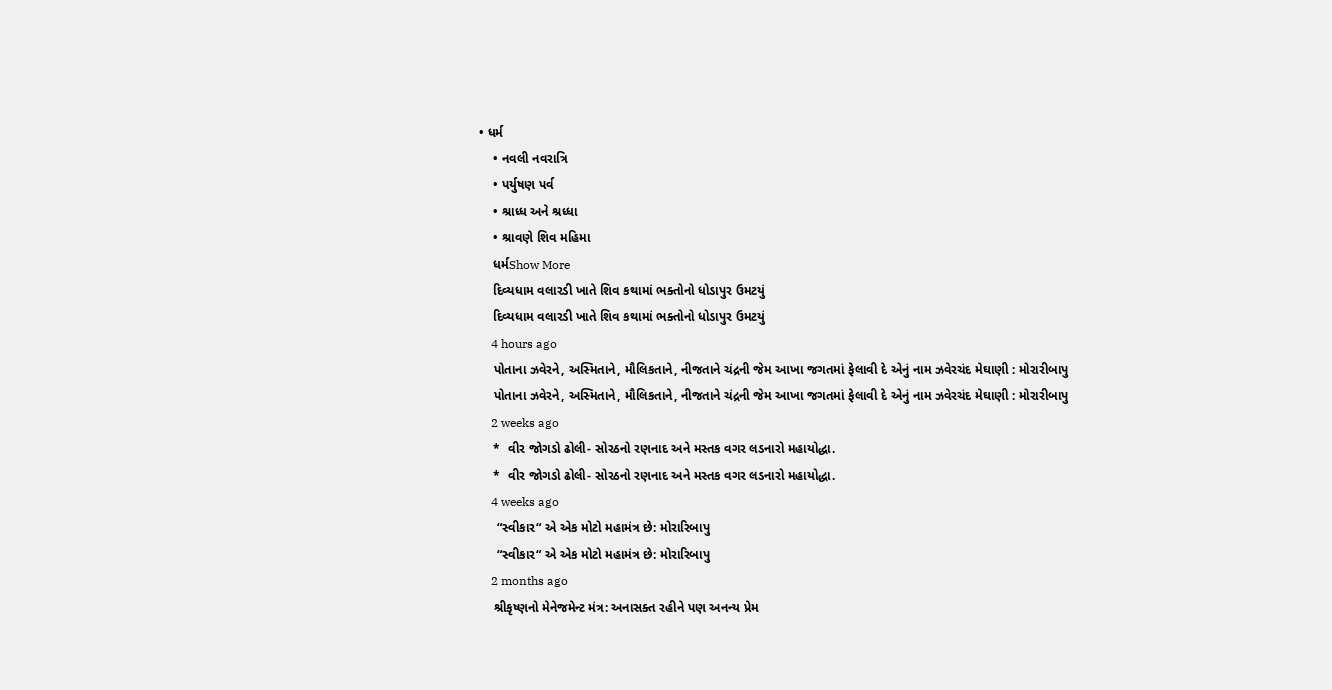• ધર્મ
    • નવલી નવરાત્રિ
    • પર્યુષણ પર્વ
    • શ્રાધ્ધ અને શ્રધ્ધા
    • શ્રાવણે શિવ મહિમા
    ધર્મShow More
    દિવ્યધામ વલારડી ખાતે શિવ કથામાં ભક્તોનો ધોડાપુર ઉમટયું
    દિવ્યધામ વલારડી ખાતે શિવ કથામાં ભક્તોનો ધોડાપુર ઉમટયું
    4 hours ago
    પોતાના ઝવેરને, અસ્મિતાને, મૌલિકતાને, નીજતાને ચંદ્રની જેમ આખા જગતમાં ફેલાવી દે એનું નામ ઝવેરચંદ મેઘાણી : મોરારીબાપુ
    પોતાના ઝવેરને, અસ્મિતાને, મૌલિકતાને, નીજતાને ચંદ્રની જેમ આખા જગતમાં ફેલાવી દે એનું નામ ઝવેરચંદ મેઘાણી : મોરારીબાપુ
    2 weeks ago
    *  વીર જોગડો ઢોલી- સોરઠનો રણનાદ અને મસ્તક વગર લડનારો મહાયોદ્ધા.
    *  વીર જોગડો ઢોલી- સોરઠનો રણનાદ અને મસ્તક વગર લડનારો મહાયોદ્ધા.
    4 weeks ago
     “સ્વીકાર“ એ એક મોટો મહામંત્ર છે: મોરારિબાપુ
     “સ્વીકાર“ એ એક મોટો મહામંત્ર છે: મોરારિબાપુ
    2 months ago
    શ્રીકૃષ્ણનો મેનેજમેન્ટ મંત્ર: અનાસક્ત રહીને પણ અનન્ય પ્રેમ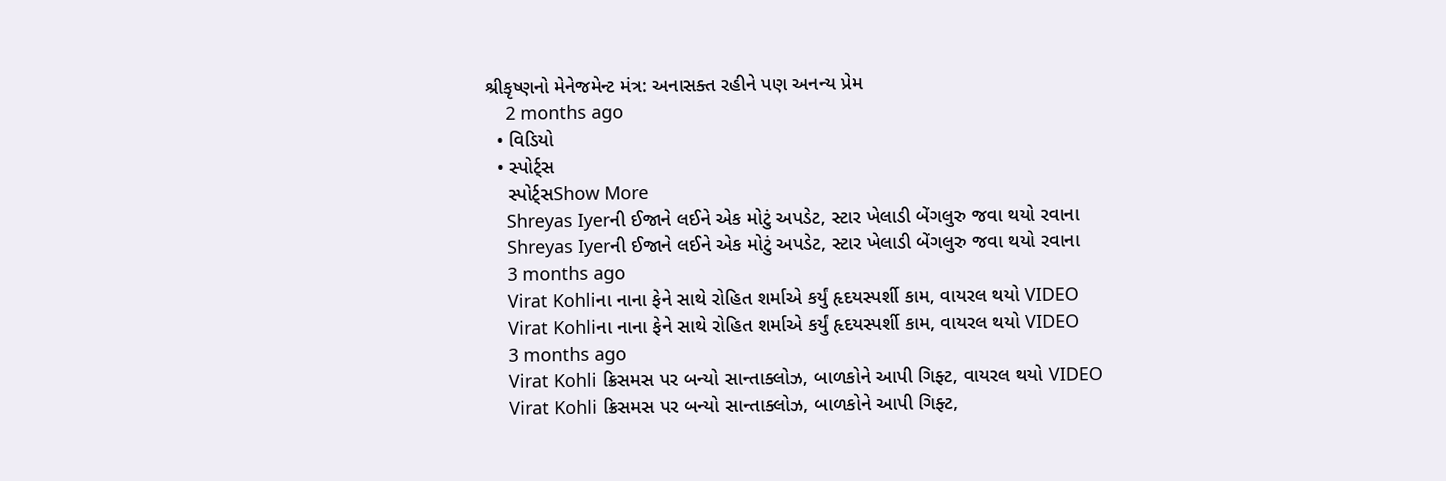શ્રીકૃષ્ણનો મેનેજમેન્ટ મંત્ર: અનાસક્ત રહીને પણ અનન્ય પ્રેમ
    2 months ago
  • વિડિયો
  • સ્પોર્ટ્સ
    સ્પોર્ટ્સShow More
    Shreyas Iyerની ઈજાને લઈને એક મોટું અપડેટ, સ્ટાર ખેલાડી બેંગલુરુ જવા થયો રવાના
    Shreyas Iyerની ઈજાને લઈને એક મોટું અપડેટ, સ્ટાર ખેલાડી બેંગલુરુ જવા થયો રવાના
    3 months ago
    Virat Kohliના નાના ફેને સાથે રોહિત શર્માએ કર્યું હૃદયસ્પર્શી કામ, વાયરલ થયો VIDEO
    Virat Kohliના નાના ફેને સાથે રોહિત શર્માએ કર્યું હૃદયસ્પર્શી કામ, વાયરલ થયો VIDEO
    3 months ago
    Virat Kohli ક્રિસમસ પર બન્યો સાન્તાક્લોઝ, બાળકોને આપી ગિફ્ટ, વાયરલ થયો VIDEO
    Virat Kohli ક્રિસમસ પર બન્યો સાન્તાક્લોઝ, બાળકોને આપી ગિફ્ટ,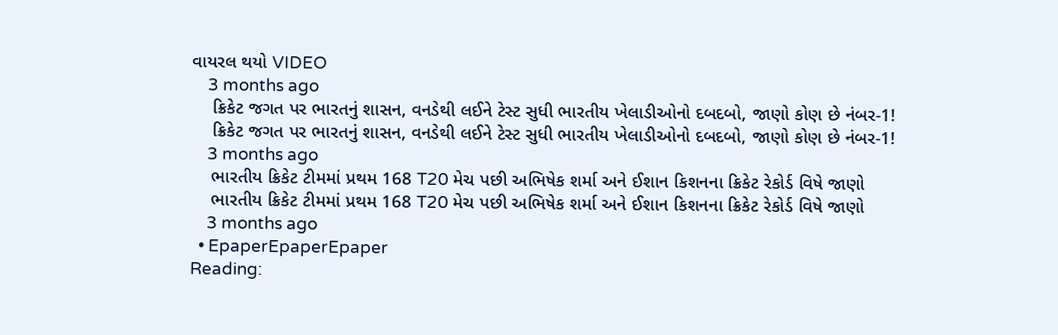વાયરલ થયો VIDEO
    3 months ago
    ક્રિકેટ જગત પર ભારતનું શાસન, વનડેથી લઈને ટેસ્ટ સુધી ભારતીય ખેલાડીઓનો દબદબો, જાણો કોણ છે નંબર-1!
    ક્રિકેટ જગત પર ભારતનું શાસન, વનડેથી લઈને ટેસ્ટ સુધી ભારતીય ખેલાડીઓનો દબદબો, જાણો કોણ છે નંબર-1!
    3 months ago
    ભારતીય ક્રિકેટ ટીમમાં પ્રથમ 168 T20 મેચ પછી અભિષેક શર્મા અને ઈશાન કિશનના ક્રિકેટ રેકોર્ડ વિષે જાણો
    ભારતીય ક્રિકેટ ટીમમાં પ્રથમ 168 T20 મેચ પછી અભિષેક શર્મા અને ઈશાન કિશનના ક્રિકેટ રેકોર્ડ વિષે જાણો
    3 months ago
  • EpaperEpaperEpaper
Reading: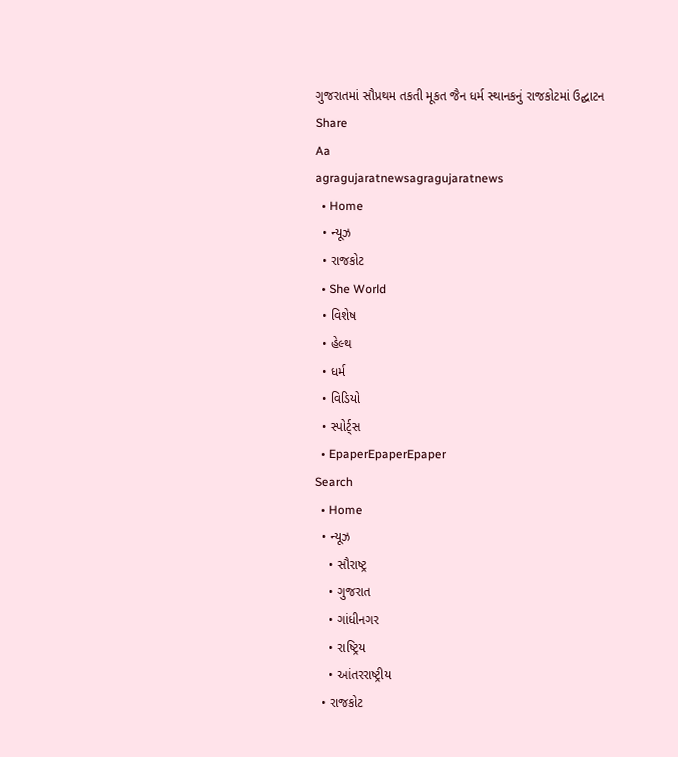ગુજરાતમાં સૌપ્રથમ તકતી મૂકત જૈન ધર્મ સ્થાનકનું રાજકોટમાં ઉદ્ઘાટન
Share
Aa
agragujaratnewsagragujaratnews
  • Home
  • ન્યૂઝ
  • રાજકોટ
  • She World
  • વિશેષ
  • હેલ્થ
  • ધર્મ
  • વિડિયો
  • સ્પોર્ટ્સ
  • EpaperEpaperEpaper
Search
  • Home
  • ન્યૂઝ
    • સૌરાષ્ટ્ર
    • ગુજરાત
    • ગાંધીનગર
    • રાષ્ટ્રિય
    • આંતરરાષ્ટ્રીય
  • રાજકોટ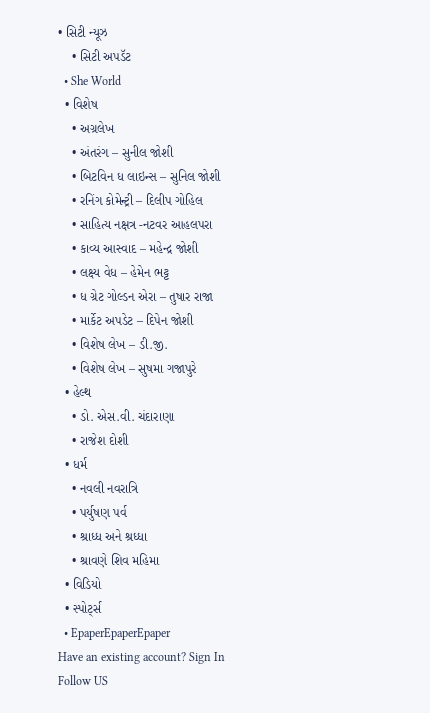• સિટી ન્યૂઝ
    • સિટી અપડૅટ
  • She World
  • વિશેષ
    • અગ્રલેખ
    • અંતરંગ – સુનીલ જોશી
    • બિટવિન ધ લાઇન્સ – સુનિલ જોશી
    • રનિંગ કોમેન્ટ્રી – દિલીપ ગોહિલ
    • સાહિત્ય નક્ષત્ર -નટવર આહલપરા
    • કાવ્ય આસ્વાદ – મહેન્દ્ર જોશી
    • લક્ષ્ય વેધ – હેમેન ભટ્ટ
    • ધ ગ્રેટ ગોલ્ડન એરા – તુષાર રાજા
    • માર્કેટ અપડેટ – દિપેન જોશી
    • વિશેષ લેખ – ડી.જી.
    • વિશેષ લેખ – સુષમા ગજાપુરે
  • હેલ્થ
    • ડો. એસ.વી. ચંદારાણા
    • રાજેશ દોશી
  • ધર્મ
    • નવલી નવરાત્રિ
    • પર્યુષણ પર્વ
    • શ્રાધ્ધ અને શ્રધ્ધા
    • શ્રાવણે શિવ મહિમા
  • વિડિયો
  • સ્પોર્ટ્સ
  • EpaperEpaperEpaper
Have an existing account? Sign In
Follow US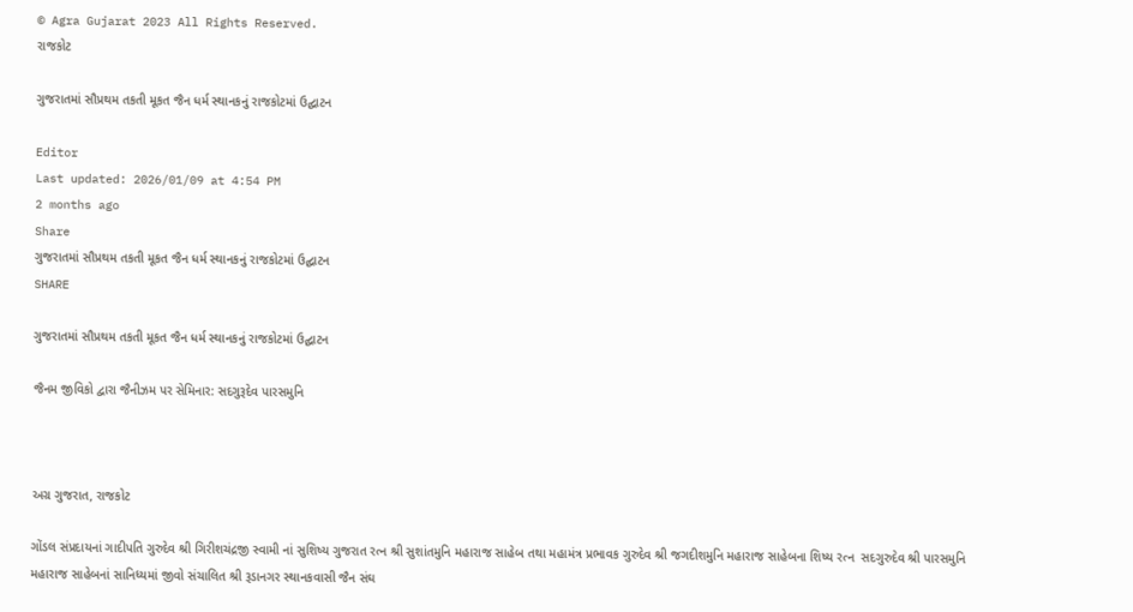© Agra Gujarat 2023 All Rights Reserved.
રાજકોટ

ગુજરાતમાં સૌપ્રથમ તકતી મૂકત જૈન ધર્મ સ્થાનકનું રાજકોટમાં ઉદ્ઘાટન

Editor
Last updated: 2026/01/09 at 4:54 PM
2 months ago
Share
ગુજરાતમાં સૌપ્રથમ તકતી મૂકત જૈન ધર્મ સ્થાનકનું રાજકોટમાં ઉદ્ઘાટન
SHARE

ગુજરાતમાં સૌપ્રથમ તકતી મૂકત જૈન ધર્મ સ્થાનકનું રાજકોટમાં ઉદ્ઘાટન

જૈનમ જીવિકો દ્વારા જૈનીઝમ પર સેમિનાર: સદગુરૂદેવ પારસમુનિ



અગ્ર ગુજરાત, રાજકોટ

ગોંડલ સંપ્રદાયનાં ગાદીપતિ ગુરુદેવ શ્રી ગિરીશચંદ્રજી સ્વામી નાં સુશિષ્ય ગુજરાત રત્ન શ્રી સુશાંતમુનિ મહારાજ સાહેબ તથા મહામંત્ર પ્રભાવક ગુરુદેવ શ્રી જગદીશમુનિ મહારાજ સાહેબના શિષ્ય રત્ન  સદગુરુદેવ શ્રી પારસમુનિ મહારાજ સાહેબનાં સાનિધ્યમાં જીવો સંચાલિત શ્રી રૂડાનગર સ્થાનકવાસી જૈન સંઘ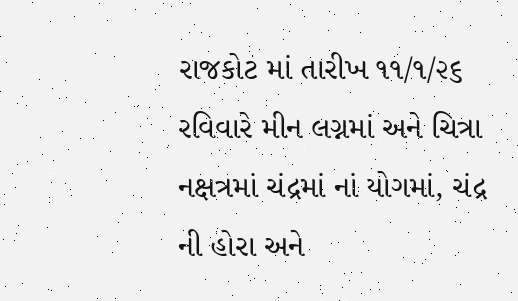રાજકોટ માં તારીખ ૧૧/૧/૨૬ રવિવારે મીન લગ્નમાં અને ચિત્રા નક્ષત્રમાં ચંદ્રમાં નાં યોગમાં, ચંદ્ર ની હોરા અને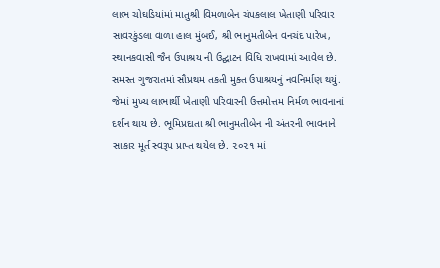લાભ ચોઘડિયાંમાં માતુશ્રી વિમળાબેન ચંપકલાલ ખેતાણી પરિવાર સાવરકુંડલા વાળા હાલ મુંબઈ, શ્રી ભાનુમતીબેન વનચંદ પારેખ, સ્થાનકવાસી જૈન ઉપાશ્રય ની ઉદ્ઘાટન વિધિ રાખવામાં આવેલ છે.
સમસ્ત ગુજરાતમાં સૌપ્રથમ તકતી મુક્ત ઉપાશ્રયનું નવનિર્માણ થયું. જેમાં મુખ્ય લાભાર્થી ખેતાણી પરિવારની ઉત્તમોત્તમ નિર્મળ ભાવનાનાં દર્શન થાય છે. ભૂમિપ્રદાતા શ્રી ભાનુમતીબેન ની અંતરની ભાવનાને સાકાર મૂર્ત સ્વરૂપ પ્રાપ્ત થયેલ છે. ૨૦૨૧ માં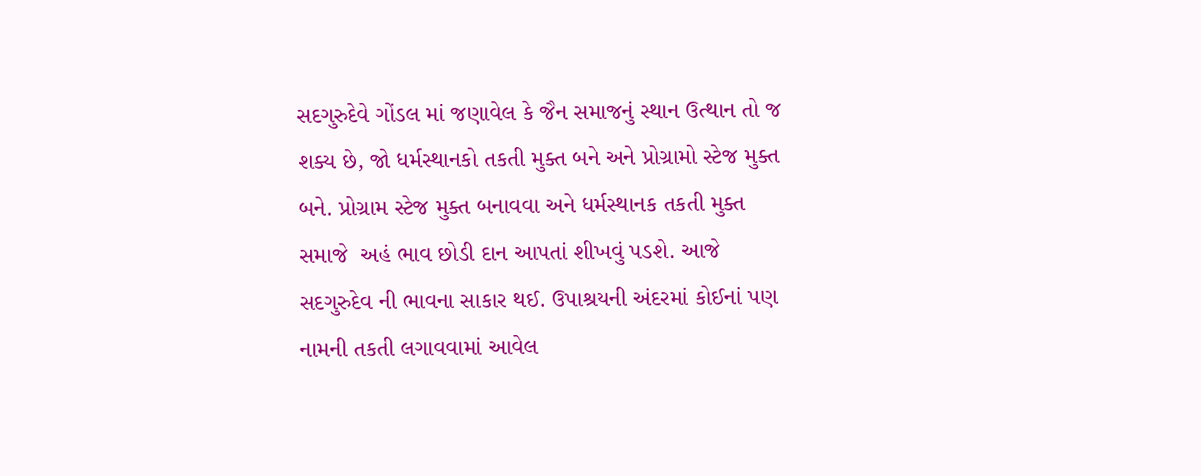સદગુરુદેવે ગોંડલ માં જણાવેલ કે જૈન સમાજનું સ્થાન ઉત્થાન તો જ શક્ય છે, જો ધર્મસ્થાનકો તકતી મુક્ત બને અને પ્રોગ્રામો સ્ટેજ મુક્ત બને. પ્રોગ્રામ સ્ટેજ મુક્ત બનાવવા અને ધર્મસ્થાનક તકતી મુક્ત સમાજે  અહં ભાવ છોડી દાન આપતાં શીખવું પડશે. આજે સદગુરુદેવ ની ભાવના સાકાર થઈ. ઉપાશ્રયની અંદરમાં કોઈનાં પણ નામની તકતી લગાવવામાં આવેલ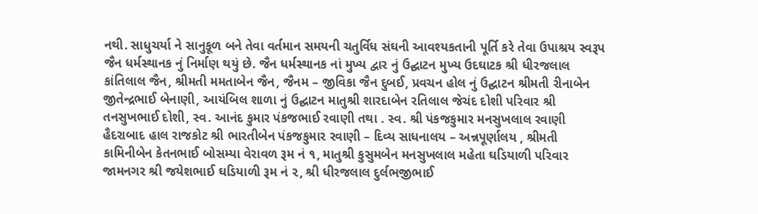નથી. સાધુચર્યા ને સાનુકૂળ બને તેવા વર્તમાન સમયની ચતુર્વિધ સંઘની આવશ્યકતાની પૂર્તિ કરે તેવા ઉપાશ્રય સ્વરૂપ જૈન ધર્મસ્થાનક નું નિર્માણ થયું છે. જૈન ધર્મસ્થાનક નાં મુખ્ય દ્વાર નું ઉદ્ઘાટન મુખ્ય ઉદઘાટક શ્રી ધીરજલાલ કાંતિલાલ જૈન, શ્રીમતી મમતાબેન જૈન, જૈનમ – જીવિકા જૈન દુબઈ, પ્રવચન હોલ નું ઉદ્ઘાટન શ્રીમતી રીનાબેન જીતેન્દ્રભાઈ બેનાણી, આયંબિલ શાળા નું ઉદ્ઘાટન માતુશ્રી શારદાબેન રતિલાલ જેચંદ દોશી પરિવાર શ્રી તનસુખભાઈ દોશી, સ્વ. આનંદ કુમાર પંકજભાઈ રવાણી તથા . સ્વ. શ્રી પંકજકુમાર મનસુખલાલ રવાણી હૈદરાબાદ હાલ રાજકોટ શ્રી ભારતીબેન પંકજકુમાર રવાણી – દિવ્ય સાધનાલય – અન્નપૂર્ણાલય , શ્રીમતી કામિનીબેન કેતનભાઈ બોસમ્યા વેરાવળ રૂમ નં ૧, માતુશ્રી કુસુમબેન મનસુખલાલ મહેતા ઘડિયાળી પરિવાર જામનગર શ્રી જયેશભાઈ ઘડિયાળી રૂમ નં ૨, શ્રી ધીરજલાલ દુર્લભજીભાઈ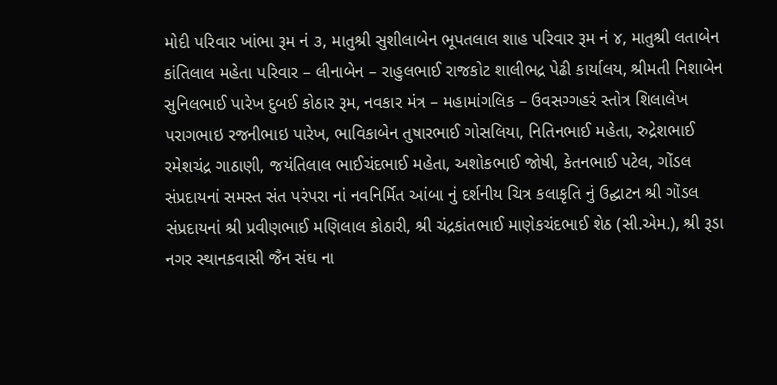મોદી પરિવાર ખાંભા રૂમ નં ૩, માતુશ્રી સુશીલાબેન ભૂપતલાલ શાહ પરિવાર રૂમ નં ૪, માતુશ્રી લતાબેન કાંતિલાલ મહેતા પરિવાર – લીનાબેન – રાહુલભાઈ રાજકોટ શાલીભદ્ર પેઢી કાર્યાલય, શ્રીમતી નિશાબેન સુનિલભાઈ પારેખ દુબઈ કોઠાર રૂમ, નવકાર મંત્ર – મહામાંગલિક – ઉવસગ્ગહરં સ્તોત્ર શિલાલેખ પરાગભાઇ રજનીભાઇ પારેખ, ભાવિકાબેન તુષારભાઈ ગોસલિયા, નિતિનભાઈ મહેતા, રુદ્રેશભાઈ રમેશચંદ્ર ગાઠાણી, જયંતિલાલ ભાઈચંદભાઈ મહેતા, અશોકભાઈ જોષી, કેતનભાઈ પટેલ, ગોંડલ સંપ્રદાયનાં સમસ્ત સંત પરંપરા નાં નવનિર્મિત આંબા નું દર્શનીય ચિત્ર કલાકૃતિ નું ઉદ્ઘાટન શ્રી ગોંડલ સંપ્રદાયનાં શ્રી પ્રવીણભાઈ મણિલાલ કોઠારી, શ્રી ચંદ્રકાંતભાઈ માણેકચંદભાઈ શેઠ (સી.એમ.), શ્રી રૂડા નગર સ્થાનકવાસી જૈન સંઘ ના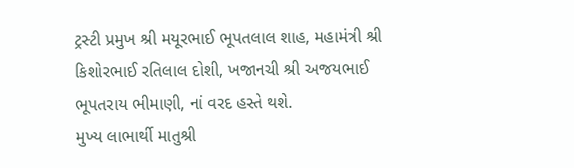ટ્રસ્ટી પ્રમુખ શ્રી મયૂરભાઈ ભૂપતલાલ શાહ, મહામંત્રી શ્રી કિશોરભાઈ રતિલાલ દોશી, ખજાનચી શ્રી અજયભાઈ ભૂપતરાય ભીમાણી, નાં વરદ હસ્તે થશે.
મુખ્ય લાભાર્થી માતુશ્રી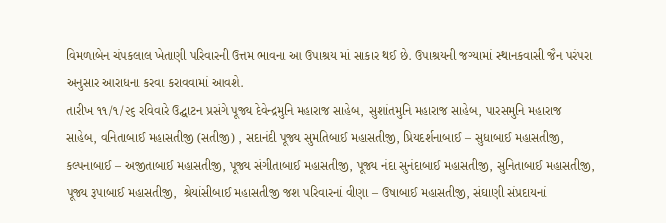વિમળાબેન ચંપકલાલ ખેતાણી પરિવારની ઉત્તમ ભાવના આ ઉપાશ્રય માં સાકાર થઈ છે. ઉપાશ્રયની જગ્યામાં સ્થાનકવાસી જૈન પરંપરા અનુસાર આરાધના કરવા કરાવવામાં આવશે.
તારીખ ૧૧/૧/૨૬ રવિવારે ઉદ્ઘાટન પ્રસંગે પૂજ્ય દેવેન્દ્રમુનિ મહારાજ સાહેબ, સુશાંતમુનિ મહારાજ સાહેબ, પારસમુનિ મહારાજ સાહેબ, વનિતાબાઈ મહાસતીજી (સતીજી) , સદાનંદી પૂજ્ય સુમતિબાઈ મહાસતીજી, પ્રિયદર્શનાબાઈ – સુધાબાઈ મહાસતીજી,  કલ્પનાબાઈ – અજીતાબાઈ મહાસતીજી, પૂજ્ય સંગીતાબાઈ મહાસતીજી, પૂજ્ય નંદા સુનંદાબાઈ મહાસતીજી, સુનિતાબાઈ મહાસતીજી, પૂજ્ય રૂપાબાઈ મહાસતીજી,  શ્રેયાંસીબાઈ મહાસતીજી જશ પરિવારનાં વીણા – ઉષાબાઈ મહાસતીજી, સંઘાણી સંપ્રદાયનાં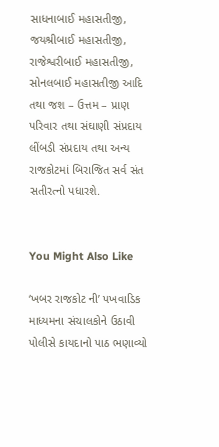સાધનાબાઈ મહાસતીજી, જયશ્રીબાઈ મહાસતીજી, રાજેશ્વરીબાઈ મહાસતીજી, સોનલબાઈ મહાસતીજી આદિ તથા જશ – ઉત્તમ – પ્રાણ પરિવાર તથા સંઘાણી સંપ્રદાય લીંબડી સંપ્રદાય તથા અન્ય રાજકોટમાં બિરાજિત સર્વ સંત સતીરત્નો પધારશે.


You Might Also Like

‘ખબર રાજકોટ ની’ પખવાડિક માધ્યમના સંચાલકોને ઉઠાવી પોલીસે કાયદાનો પાઠ ભણાવ્યો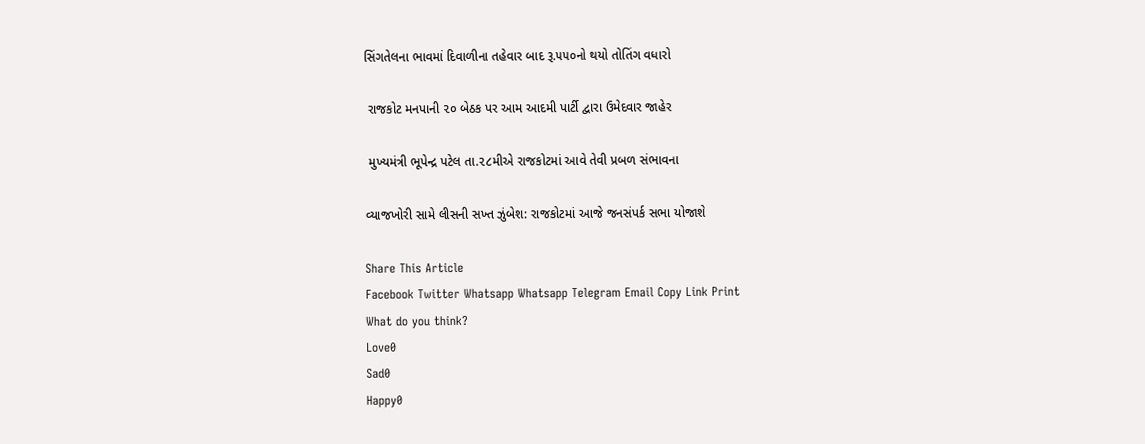સિંગતેલના ભાવમાં દિવાળીના તહેવાર બાદ રૂ.૫૫૦નો થયો તોતિંગ વધારો

 રાજકોટ મનપાની ૨૦ બેઠક પર આમ આદમી પાર્ટી દ્વારા ઉમેદવાર જાહેર

 મુખ્યમંત્રી ભૂપેન્દ્ર પટેલ તા.૨૮મીએ રાજકોટમાં આવે તેવી પ્રબળ સંભાવના

વ્યાજખોરી સામે લીસની સખ્ત ઝુંબેશ: રાજકોટમાં આજે જનસંપર્ક સભા યોજાશે

Share This Article
Facebook Twitter Whatsapp Whatsapp Telegram Email Copy Link Print
What do you think?
Love0
Sad0
Happy0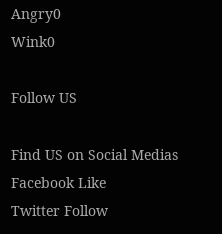Angry0
Wink0

Follow US

Find US on Social Medias
Facebook Like
Twitter Follow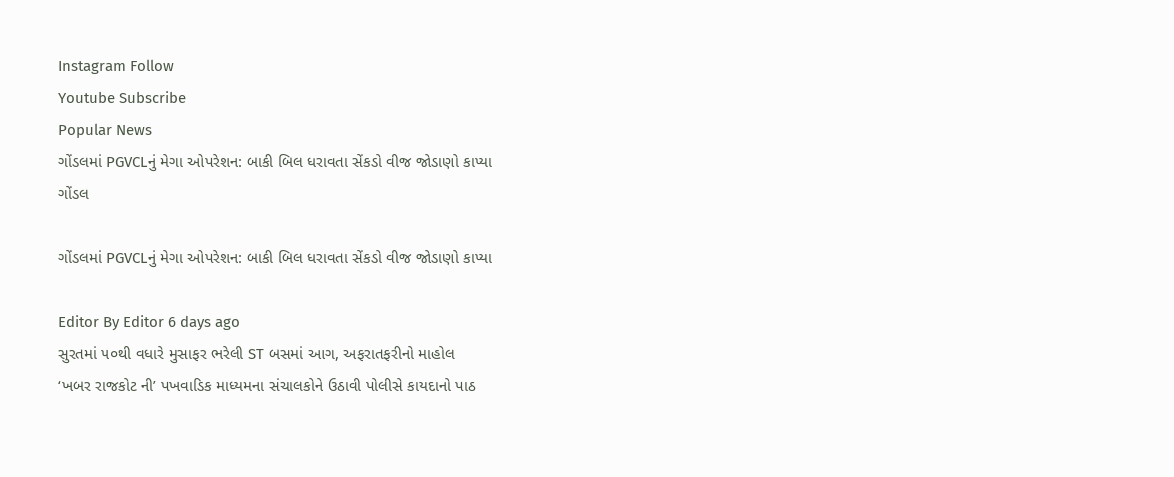Instagram Follow
Youtube Subscribe
Popular News
ગોંડલમાં PGVCLનું મેગા ઓપરેશન: બાકી બિલ ધરાવતા સેંકડો વીજ જોડાણો કાપ્યા
ગોંડલ

ગોંડલમાં PGVCLનું મેગા ઓપરેશન: બાકી બિલ ધરાવતા સેંકડો વીજ જોડાણો કાપ્યા

Editor By Editor 6 days ago
સુરતમાં ૫૦થી વધારે મુસાફર ભરેલી ST બસમાં આગ, અફરાતફરીનો માહોલ
‘ખબર રાજકોટ ની’ પખવાડિક માધ્યમના સંચાલકોને ઉઠાવી પોલીસે કાયદાનો પાઠ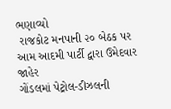ભણાવ્યો
 રાજકોટ મનપાની ૨૦ બેઠક પર આમ આદમી પાર્ટી દ્વારા ઉમેદવાર જાહેર
ગોંડલમાં પેટ્રોલ-ડીઝલની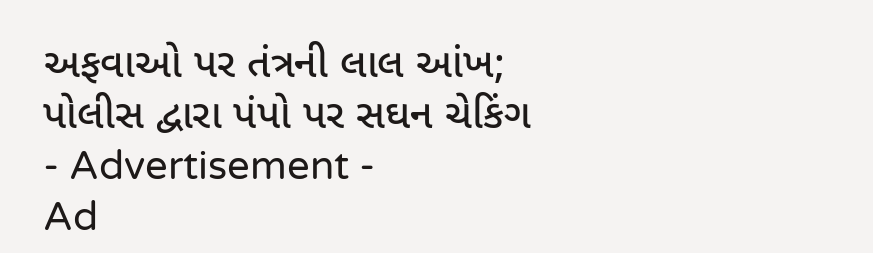અફવાઓ પર તંત્રની લાલ આંખ; પોલીસ દ્વારા પંપો પર સઘન ચેકિંગ
- Advertisement -
Ad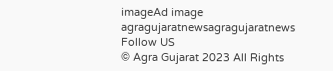imageAd image
agragujaratnewsagragujaratnews
Follow US
© Agra Gujarat 2023 All Rights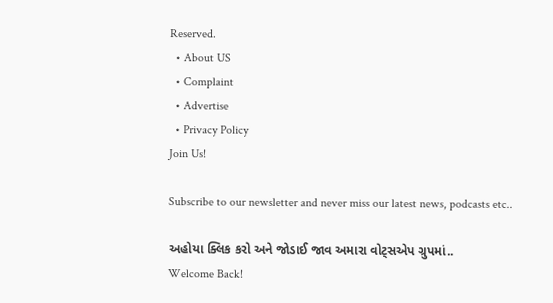Reserved.
  • About US
  • Complaint
  • Advertise
  • Privacy Policy
Join Us!

Subscribe to our newsletter and never miss our latest news, podcasts etc..

અહોયા ક્લિક કરો અને જોડાઈ જાવ અમારા વોટ્સએપ ગ્રુપમાં..
Welcome Back!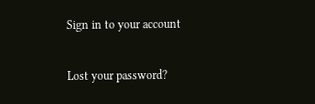Sign in to your account

Lost your password?